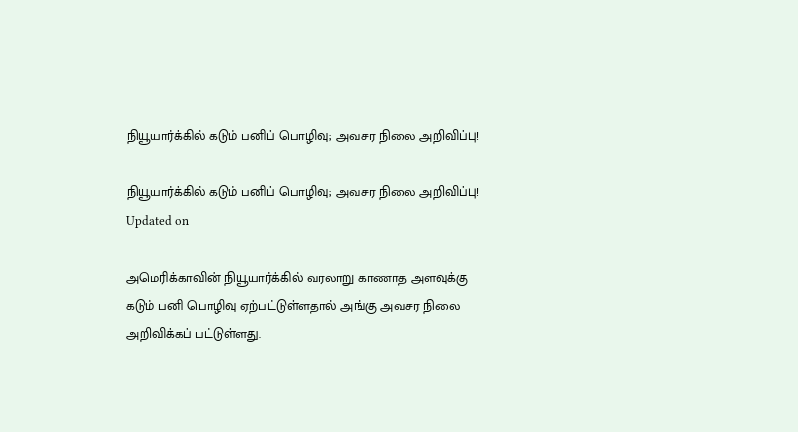நியூயார்க்கில் கடும் பனிப் பொழிவு; அவசர நிலை அறிவிப்பு!

நியூயார்க்கில் கடும் பனிப் பொழிவு; அவசர நிலை அறிவிப்பு!
Updated on

அமெரிக்காவின் நியூயார்க்கில் வரலாறு காணாத அளவுக்கு கடும் பனி பொழிவு ஏற்பட்டுள்ளதால் அங்கு அவசர நிலை அறிவிக்கப் பட்டுள்ளது.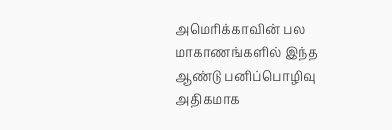அமெரிக்காவின் பல மாகாணங்களில் இந்த ஆண்டு பனிப்பொழிவு அதிகமாக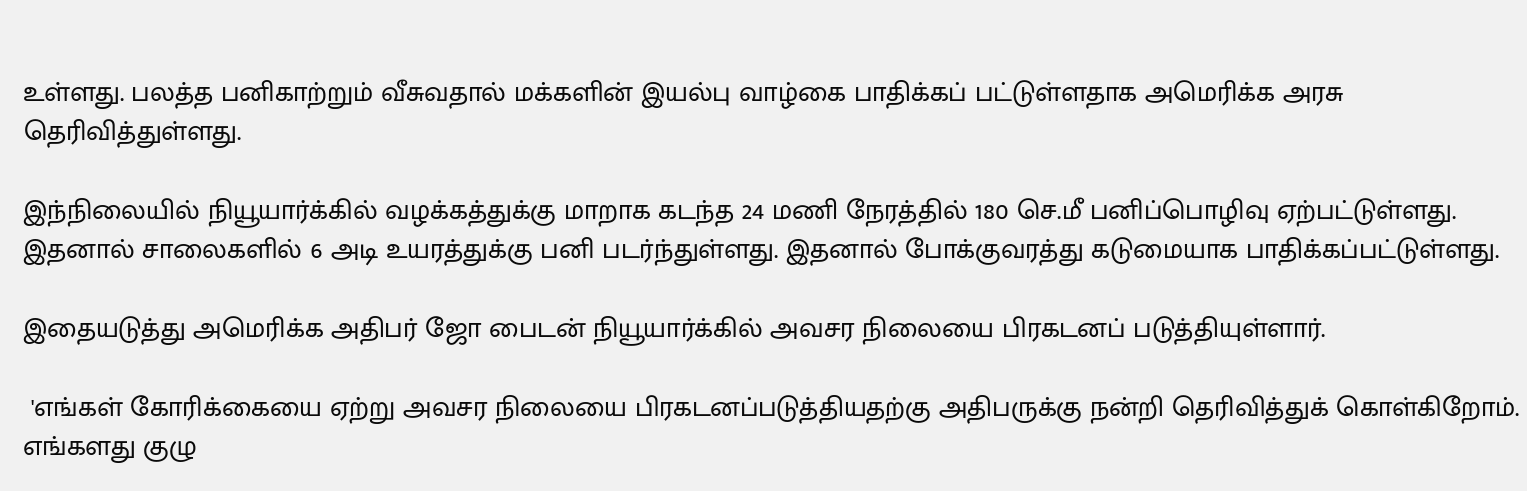உள்ளது. பலத்த பனிகாற்றும் வீசுவதால் மக்களின் இயல்பு வாழ்கை பாதிக்கப் பட்டுள்ளதாக அமெரிக்க அரசு தெரிவித்துள்ளது.

இந்நிலையில் நியூயார்க்கில் வழக்கத்துக்கு மாறாக கடந்த 24 மணி நேரத்தில் 180 செ.மீ பனிப்பொழிவு ஏற்பட்டுள்ளது. இதனால் சாலைகளில் 6 அடி உயரத்துக்கு பனி படர்ந்துள்ளது. இதனால் போக்குவரத்து கடுமையாக பாதிக்கப்பட்டுள்ளது.

இதையடுத்து அமெரிக்க அதிபர் ஜோ பைடன் நியூயார்க்கில் அவசர நிலையை பிரகடனப் படுத்தியுள்ளார்.

 'எங்கள் கோரிக்கையை ஏற்று அவசர நிலையை பிரகடனப்படுத்தியதற்கு அதிபருக்கு நன்றி தெரிவித்துக் கொள்கிறோம். எங்களது குழு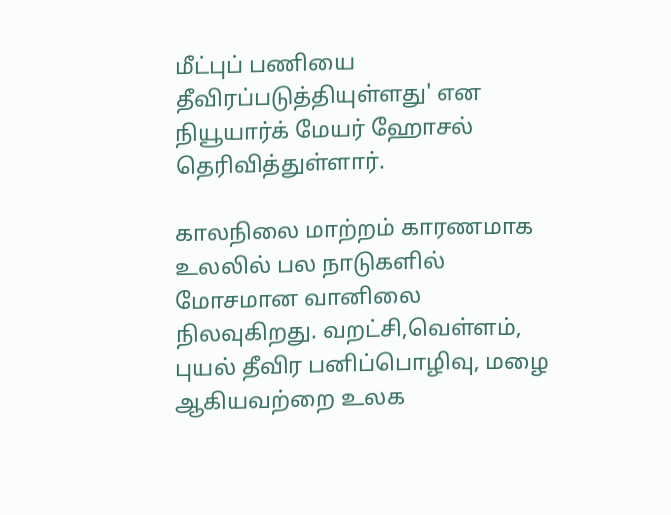மீட்புப் பணியை தீவிரப்படுத்தியுள்ளது' என நியூயார்க் மேயர் ஹோசல் தெரிவித்துள்ளார்.

காலநிலை மாற்றம் காரணமாக உலலில் பல நாடுகளில் மோசமான வானிலை நிலவுகிறது. வறட்சி,வெள்ளம், புயல் தீவிர பனிப்பொழிவு, மழை ஆகியவற்றை உலக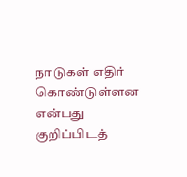நாடுகள் எதிர் கொண்டுள்ளன என்பது குறிப்பிடத்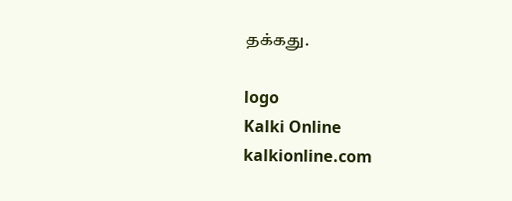தக்கது.

logo
Kalki Online
kalkionline.com